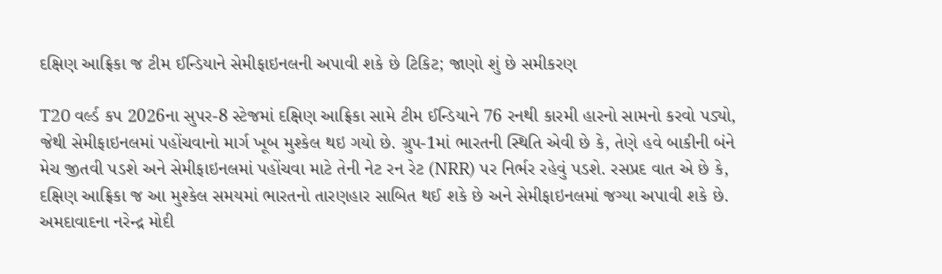દક્ષિણ આફ્રિકા જ ટીમ ઈન્ડિયાને સેમીફાઇનલની અપાવી શકે છે ટિકિટ; જાણો શું છે સમીકરણ

T20 વર્લ્ડ કપ 2026ના સુપર-8 સ્ટેજમાં દક્ષિણ આફ્રિકા સામે ટીમ ઈન્ડિયાને 76 રનથી કારમી હારનો સામનો કરવો પડ્યો, જેથી સેમીફાઇનલમાં પહોંચવાનો માર્ગ ખૂબ મુશ્કેલ થઇ ગયો છે. ગ્રુપ-1માં ભારતની સ્થિતિ એવી છે કે, તેણે હવે બાકીની બંને મેચ જીતવી પડશે અને સેમીફાઇનલમાં પહોંચવા માટે તેની નેટ રન રેટ (NRR) પર નિર્ભર રહેવું પડશે. રસપ્રદ વાત એ છે કે, દક્ષિણ આફ્રિકા જ આ મુશ્કેલ સમયમાં ભારતનો તારણહાર સાબિત થઈ શકે છે અને સેમીફાઇનલમાં જગ્યા અપાવી શકે છે. અમદાવાદના નરેન્દ્ર મોદી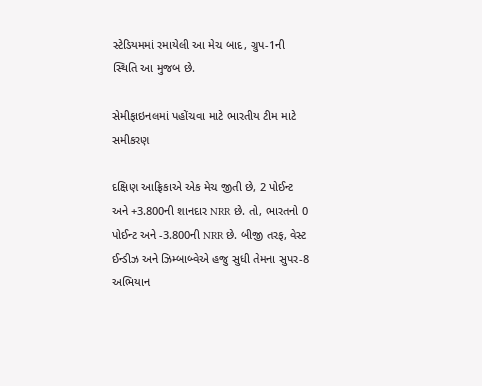સ્ટેડિયમમાં રમાયેલી આ મેચ બાદ, ગ્રુપ-1ની સ્થિતિ આ મુજબ છે.

સેમીફાઇનલમાં પહોંચવા માટે ભારતીય ટીમ માટે સમીકરણ

દક્ષિણ આફ્રિકાએ એક મેચ જીતી છે, 2 પોઈન્ટ અને +3.800ની શાનદાર NRR છે. તો, ભારતનો 0 પોઈન્ટ અને -3.800ની NRR છે. બીજી તરફ, વેસ્ટ ઈન્ડીઝ અને ઝિમ્બાબ્વેએ હજુ સુધી તેમના સુપર-8 અભિયાન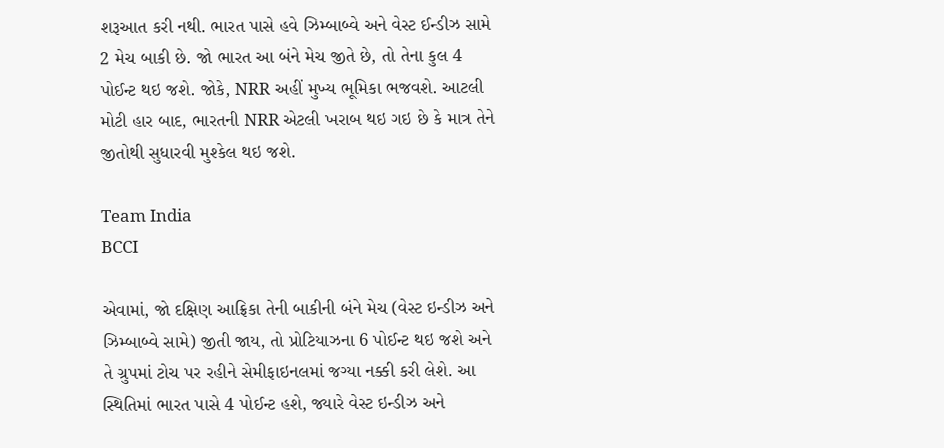શરૂઆત કરી નથી. ભારત પાસે હવે ઝિમ્બાબ્વે અને વેસ્ટ ઈન્ડીઝ સામે 2 મેચ બાકી છે. જો ભારત આ બંને મેચ જીતે છે, તો તેના કુલ 4 પોઈન્ટ થઇ જશે. જોકે, NRR અહીં મુખ્ય ભૂમિકા ભજવશે. આટલી મોટી હાર બાદ, ભારતની NRR એટલી ખરાબ થઇ ગઇ છે કે માત્ર તેને જીતોથી સુધારવી મુશ્કેલ થઇ જશે.

Team India
BCCI

એવામાં, જો દક્ષિણ આફ્રિકા તેની બાકીની બંને મેચ (વેસ્ટ ઇન્ડીઝ અને ઝિમ્બાબ્વે સામે) જીતી જાય, તો પ્રોટિયાઝના 6 પોઈન્ટ થઇ જશે અને તે ગ્રુપમાં ટોચ પર રહીને સેમીફાઇનલમાં જગ્યા નક્કી કરી લેશે. આ સ્થિતિમાં ભારત પાસે 4 પોઈન્ટ હશે, જ્યારે વેસ્ટ ઇન્ડીઝ અને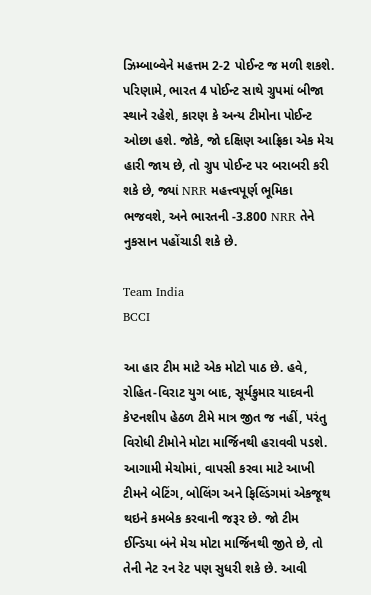ઝિમ્બાબ્વેને મહત્તમ 2-2 પોઈન્ટ જ મળી શકશે. પરિણામે, ભારત 4 પોઈન્ટ સાથે ગ્રુપમાં બીજા સ્થાને રહેશે, કારણ કે અન્ય ટીમોના પોઈન્ટ ઓછા હશે. જોકે, જો દક્ષિણ આફ્રિકા એક મેચ હારી જાય છે, તો ગ્રુપ પોઈન્ટ પર બરાબરી કરી શકે છે, જ્યાં NRR મહત્ત્વપૂર્ણ ભૂમિકા ભજવશે, અને ભારતની -3.800 NRR તેને નુકસાન પહોંચાડી શકે છે.

Team India
BCCI

આ હાર ટીમ માટે એક મોટો પાઠ છે. હવે, રોહિત-વિરાટ યુગ બાદ, સૂર્યકુમાર યાદવની કેપ્ટનશીપ હેઠળ ટીમે માત્ર જીત જ નહીં, પરંતુ વિરોધી ટીમોને મોટા માર્જિનથી હરાવવી પડશે. આગામી મેચોમાં, વાપસી કરવા માટે આખી ટીમને બેટિંગ, બોલિંગ અને ફિલ્ડિંગમાં એકજૂથ થઇને કમબેક કરવાની જરૂર છે. જો ટીમ ઈન્ડિયા બંને મેચ મોટા માર્જિનથી જીતે છે, તો તેની નેટ રન રેટ પણ સુધરી શકે છે. આવી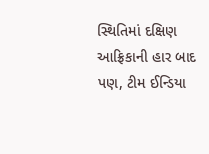સ્થિતિમાં દક્ષિણ આફ્રિકાની હાર બાદ પણ, ટીમ ઈન્ડિયા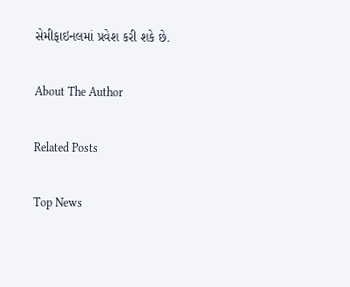સેમીફાઇનલમાં પ્રવેશ કરી શકે છે.

About The Author

Related Posts

Top News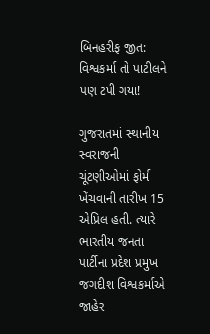બિનહરીફ જીત: વિશ્વકર્મા તો પાટીલને પણ ટપી ગયા!

ગુજરાતમાં સ્થાનીય સ્વરાજની ચૂંટણીઓમાં ફોર્મ ખેંચવાની તારીખ 15 એપ્રિલ હતી. ત્યારે ભારતીય જનતા પાર્ટીના પ્રદેશ પ્રમુખ જગદીશ વિશ્વકર્માએ જાહેર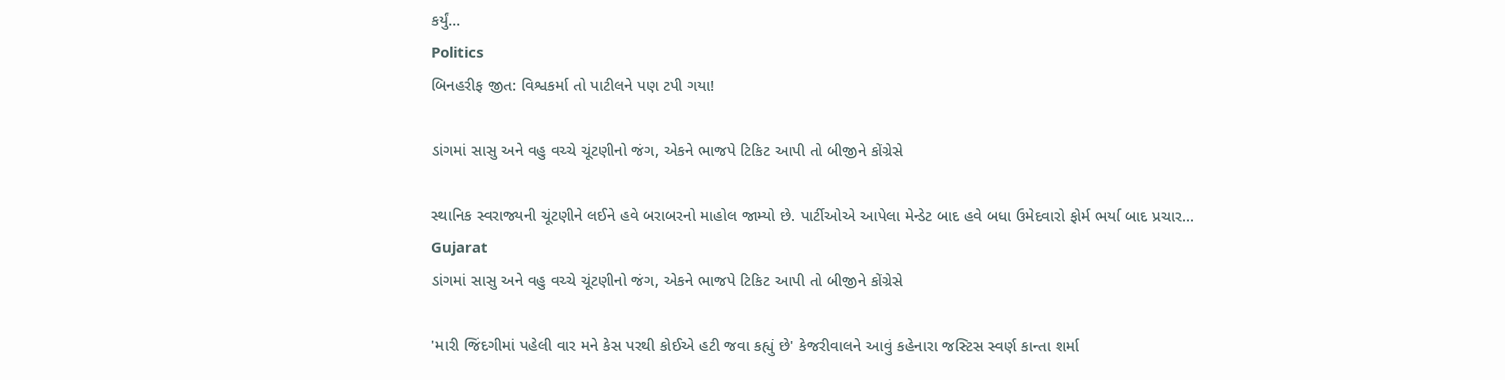કર્યું...
Politics
બિનહરીફ જીત: વિશ્વકર્મા તો પાટીલને પણ ટપી ગયા!

ડાંગમાં સાસુ અને વહુ વચ્ચે ચૂંટણીનો જંગ, એકને ભાજપે ટિકિટ આપી તો બીજીને કોંગ્રેસે

સ્થાનિક સ્વરાજ્યની ચૂંટણીને લઈને હવે બરાબરનો માહોલ જામ્યો છે. પાર્ટીઓએ આપેલા મેન્ડેટ બાદ હવે બધા ઉમેદવારો ફોર્મ ભર્યા બાદ પ્રચાર...
Gujarat
ડાંગમાં સાસુ અને વહુ વચ્ચે ચૂંટણીનો જંગ, એકને ભાજપે ટિકિટ આપી તો બીજીને કોંગ્રેસે

'મારી જિંદગીમાં પહેલી વાર મને કેસ પરથી કોઈએ હટી જવા કહ્યું છે' કેજરીવાલને આવું કહેનારા જસ્ટિસ સ્વર્ણ કાન્તા શર્મા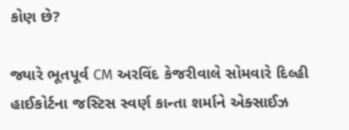કોણ છે?

જ્યારે ભૂતપૂર્વ CM અરવિંદ કેજરીવાલે સોમવારે દિલ્હી હાઈકોર્ટના જસ્ટિસ સ્વર્ણ કાન્તા શર્માને એક્સાઈઝ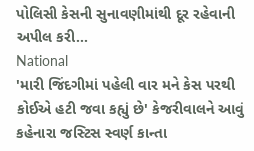પોલિસી કેસની સુનાવણીમાંથી દૂર રહેવાની અપીલ કરી...
National
'મારી જિંદગીમાં પહેલી વાર મને કેસ પરથી કોઈએ હટી જવા કહ્યું છે' કેજરીવાલને આવું કહેનારા જસ્ટિસ સ્વર્ણ કાન્તા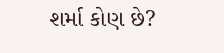શર્મા કોણ છે?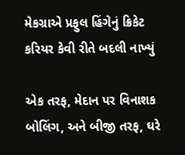મેકગ્રાએ પ્રફુલ હિંગેનું ક્રિકેટ કરિયર કેવી રીતે બદલી નાખ્યું

એક તરફ, મેદાન પર વિનાશક બોલિંગ, અને બીજી તરફ, ઘરે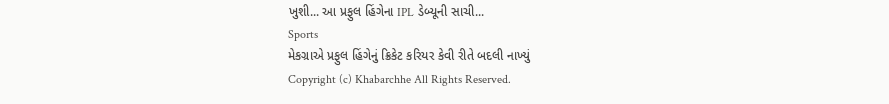ખુશી... આ પ્રફુલ હિંગેના IPL ડેબ્યૂની સાચી...
Sports
મેકગ્રાએ પ્રફુલ હિંગેનું ક્રિકેટ કરિયર કેવી રીતે બદલી નાખ્યું
Copyright (c) Khabarchhe All Rights Reserved.